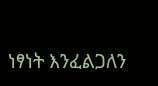ነፃነት እንፈልጋለን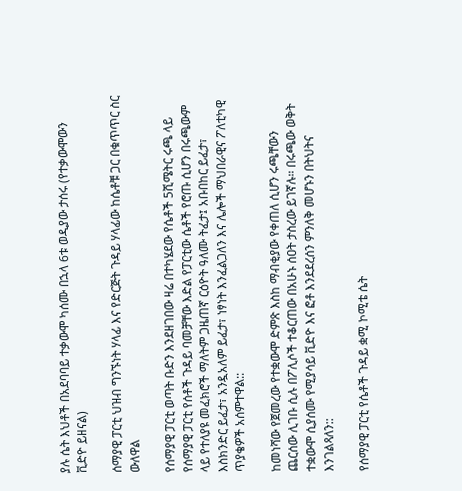ያሉ ሴት እህቶች በአደባባይ ተቃውሞ ካሰሙ በኋላ 6ቱ ወዲያው ታሰሩ (የተቃውሞውን ቪድዮ ይዘናል)

ሰማያዊ ፓርቲ ህዝብ ግንኙነት ሃላፊ እና የድርጅት ጉዳይ ሃላፊው ከሴቶቹ ጋር በቁጥጥር ስር ውለዋል

የሰማያዊ ፓርቲ ወጣት ቡድን እንደዘገበው ዛሬ በተካሄደው የሴቶች 5ሺሜትር ሩጫ ላይ የሰማያዊ ፓርቲ የሰቶች ጉዳይ ባመቻቸው እድል የፓርቲው ሴቶች የሮጡ ሲሆን በሩጫውም ላይ የተለያዩ መፈክሮች ማለትም ጋዜጠኛ ርዕዮት ዓለሙ ትፈታ፤ አቡበከር ይፈታ፣ እስክንድር ይፈታ፣ አንዷአለም ይፈታ፣ ነፃነት እንፈልጋለን እና ሌሎች ማህበራዊና ፖለቲካዊ ጥያቄዎች አሰምተዋል::

ከመነሻው የጀመረው የተቋውሞ ድምጽ እስከ ማብቂያው የቀጠለ ሲሆን ሩጫቸውን ጨርሰው ሊገቡ ሲሉ በፖሊሶች ተቆርጠው በአሁኑ ሰዐት ታስረው ይገኛሉ። በሩጫው ወቅት ተቋውሞ ሲያሰሙ የሚያሳይ ቪድዮ እና ፎቶ እንደደረሰን ምንለቅ መሆኑን በትህትና እንገልጻለን::

የሰማያዊ ፓርቲ የሴቶች ጉዳይ ቋሚ ኮሚቴ ሴት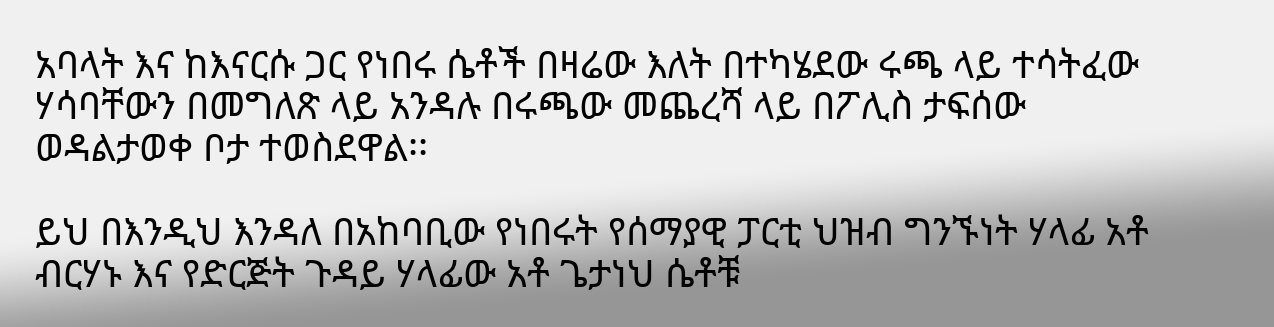አባላት እና ከእናርሱ ጋር የነበሩ ሴቶች በዛሬው እለት በተካሄደው ሩጫ ላይ ተሳትፈው ሃሳባቸውን በመግለጽ ላይ አንዳሉ በሩጫው መጨረሻ ላይ በፖሊስ ታፍሰው ወዳልታወቀ ቦታ ተወስደዋል፡፡

ይህ በእንዲህ እንዳለ በአከባቢው የነበሩት የሰማያዊ ፓርቲ ህዝብ ግንኙነት ሃላፊ አቶ ብርሃኑ እና የድርጅት ጉዳይ ሃላፊው አቶ ጌታነህ ሴቶቹ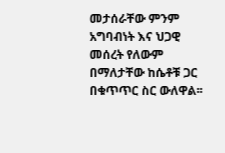መታሰራቸው ምንም አግባብነት እና ህጋዊ መሰረት የለውም በማለታቸው ከሴቶቹ ጋር በቁጥጥር ስር ውለዋል፡፡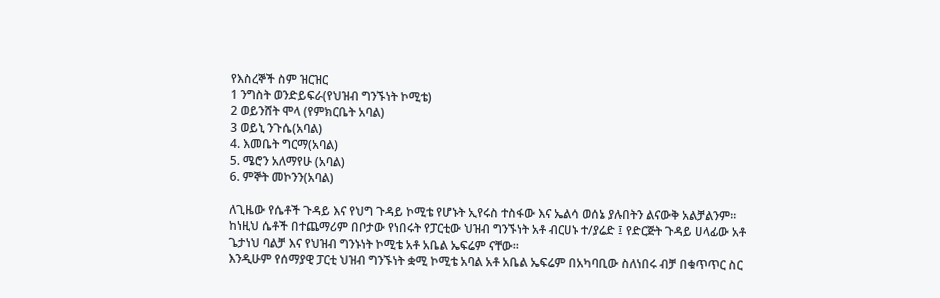የእስረኞች ስም ዝርዝር
1 ንግስት ወንድይፍራ(የህዝብ ግንኙነት ኮሚቴ)
2 ወይንሸት ሞላ (የምክርቤት አባል)
3 ወይኒ ንጉሴ(አባል)
4. እመቤት ግርማ(አባል)
5. ሜሮን አለማየሁ (አባል)
6. ምኞት መኮንን(አባል)

ለጊዜው የሴቶች ጉዳይ እና የህግ ጉዳይ ኮሚቴ የሆኑት ኢየሩስ ተስፋው እና ኤልሳ ወሰኔ ያሉበትን ልናውቅ አልቻልንም፡፡
ከነዚህ ሴቶች በተጨማሪም በቦታው የነበሩት የፓርቲው ህዝብ ግንኙነት አቶ ብርሀኑ ተ/ያሬድ ፤ የድርጅት ጉዳይ ሀላፊው አቶ ጌታነህ ባልቻ እና የህዝብ ግንኑነት ኮሚቴ አቶ አቤል ኤፍሬም ናቸው፡፡
እንዲሁም የሰማያዊ ፓርቲ ህዝብ ግንኙነት ቋሚ ኮሚቴ አባል አቶ አቤል ኤፍሬም በአካባቢው ስለነበሩ ብቻ በቁጥጥር ስር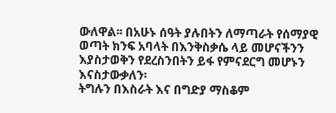ውለዋል፡፡ በአሁኑ ሰዓት ያሉበትን ለማጣራት የሰማያዊ ወጣት ክንፍ አባላት በእንቅስቃሴ ላይ መሆናችንን እያስታወቅን የደረስንበትን ይፋ የምናደርግ መሆኑን እናስታውቃለን፡
ትግሉን በእስራት እና በግድያ ማስቆም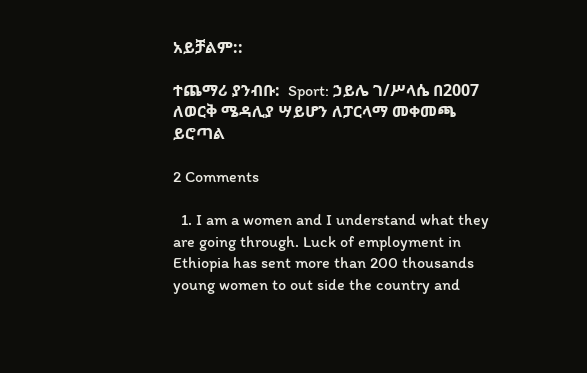አይቻልም::

ተጨማሪ ያንብቡ:  Sport: ኃይሌ ገ/ሥላሴ በ2007 ለወርቅ ሜዳሊያ ሣይሆን ለፓርላማ መቀመጫ ይሮጣል

2 Comments

  1. I am a women and I understand what they are going through. Luck of employment in Ethiopia has sent more than 200 thousands young women to out side the country and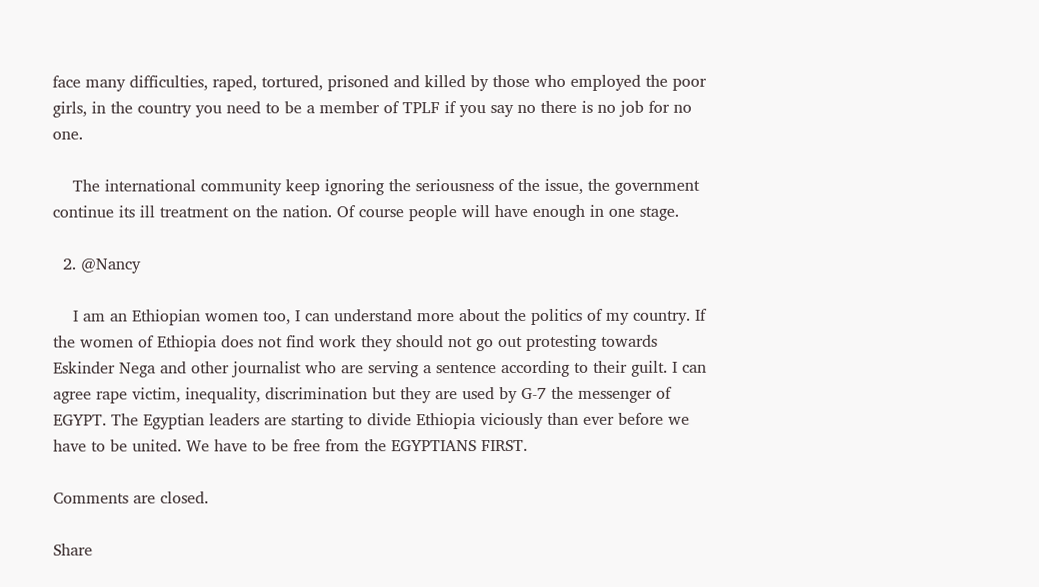face many difficulties, raped, tortured, prisoned and killed by those who employed the poor girls, in the country you need to be a member of TPLF if you say no there is no job for no one.

    The international community keep ignoring the seriousness of the issue, the government continue its ill treatment on the nation. Of course people will have enough in one stage.

  2. @Nancy

    I am an Ethiopian women too, I can understand more about the politics of my country. If the women of Ethiopia does not find work they should not go out protesting towards Eskinder Nega and other journalist who are serving a sentence according to their guilt. I can agree rape victim, inequality, discrimination but they are used by G-7 the messenger of EGYPT. The Egyptian leaders are starting to divide Ethiopia viciously than ever before we have to be united. We have to be free from the EGYPTIANS FIRST.

Comments are closed.

Share